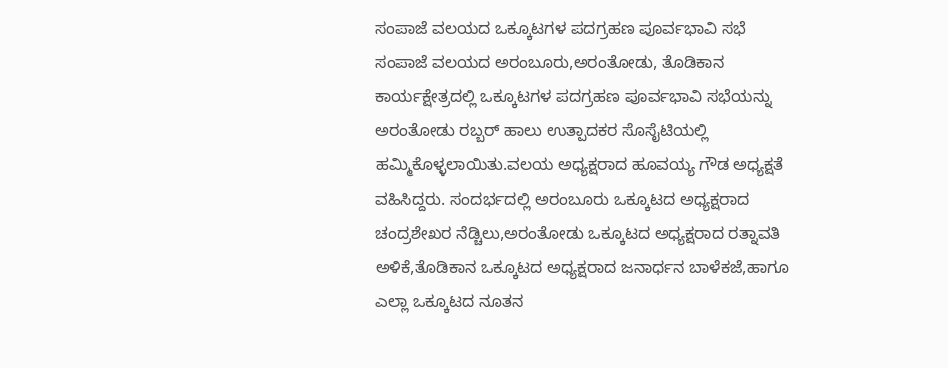ಸಂಪಾಜೆ ವಲಯದ ಒಕ್ಕೂಟಗಳ ಪದಗ್ರಹಣ ಪೂರ್ವಭಾವಿ ಸಭೆ
ಸಂಪಾಜೆ ವಲಯದ ಅರಂಬೂರು,ಅರಂತೋಡು, ತೊಡಿಕಾನ ಕಾರ್ಯಕ್ಷೇತ್ರದಲ್ಲಿ ಒಕ್ಕೂಟಗಳ ಪದಗ್ರಹಣ ಪೂರ್ವಭಾವಿ ಸಭೆಯನ್ನು ಅರಂತೋಡು ರಬ್ಬರ್ ಹಾಲು ಉತ್ಪಾದಕರ ಸೊಸೈಟಿಯಲ್ಲಿ ಹಮ್ಮಿಕೊಳ್ಳಲಾಯಿತು.ವಲಯ ಅಧ್ಯಕ್ಷರಾದ ಹೂವಯ್ಯ ಗೌಡ ಅಧ್ಯಕ್ಷತೆ ವಹಿಸಿದ್ದರು. ಸಂದರ್ಭದಲ್ಲಿ ಅರಂಬೂರು ಒಕ್ಕೂಟದ ಅಧ್ಯಕ್ಷರಾದ ಚಂದ್ರಶೇಖರ ನೆಡ್ಚಿಲು,ಅರಂತೋಡು ಒಕ್ಕೂಟದ ಅಧ್ಯಕ್ಷರಾದ ರತ್ನಾವತಿ ಅಳಿಕೆ,ತೊಡಿಕಾನ ಒಕ್ಕೂಟದ ಅಧ್ಯಕ್ಷರಾದ ಜನಾರ್ಧನ ಬಾಳೆಕಜೆ,ಹಾಗೂ ಎಲ್ಲಾ ಒಕ್ಕೂಟದ ನೂತನ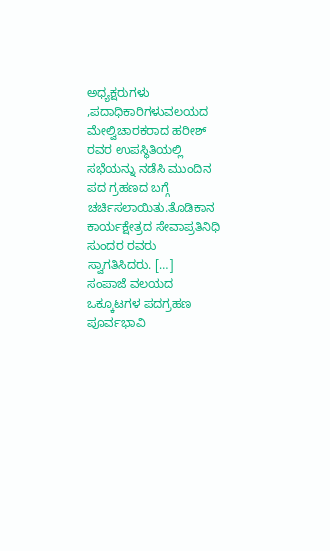ಅಧ್ಯಕ್ಷರುಗಳು ,ಪದಾಧಿಕಾರಿಗಳುವಲಯದ ಮೇಲ್ವಿಚಾರಕರಾದ ಹರೀಶ್ ರವರ ಉಪಸ್ಥಿತಿಯಲ್ಲಿ ಸಭೆಯನ್ನು ನಡೆಸಿ ಮುಂದಿನ ಪದ ಗ್ರಹಣದ ಬಗ್ಗೆ ಚರ್ಚಿಸಲಾಯಿತು.ತೊಡಿಕಾನ ಕಾರ್ಯಕ್ಷೇತ್ರದ ಸೇವಾಪ್ರತಿನಿಧಿ ಸುಂದರ ರವರು ಸ್ವಾಗತಿಸಿದರು. […]
ಸಂಪಾಜೆ ವಲಯದ ಒಕ್ಕೂಟಗಳ ಪದಗ್ರಹಣ ಪೂರ್ವಭಾವಿ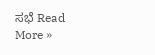ಸಭೆ Read More »